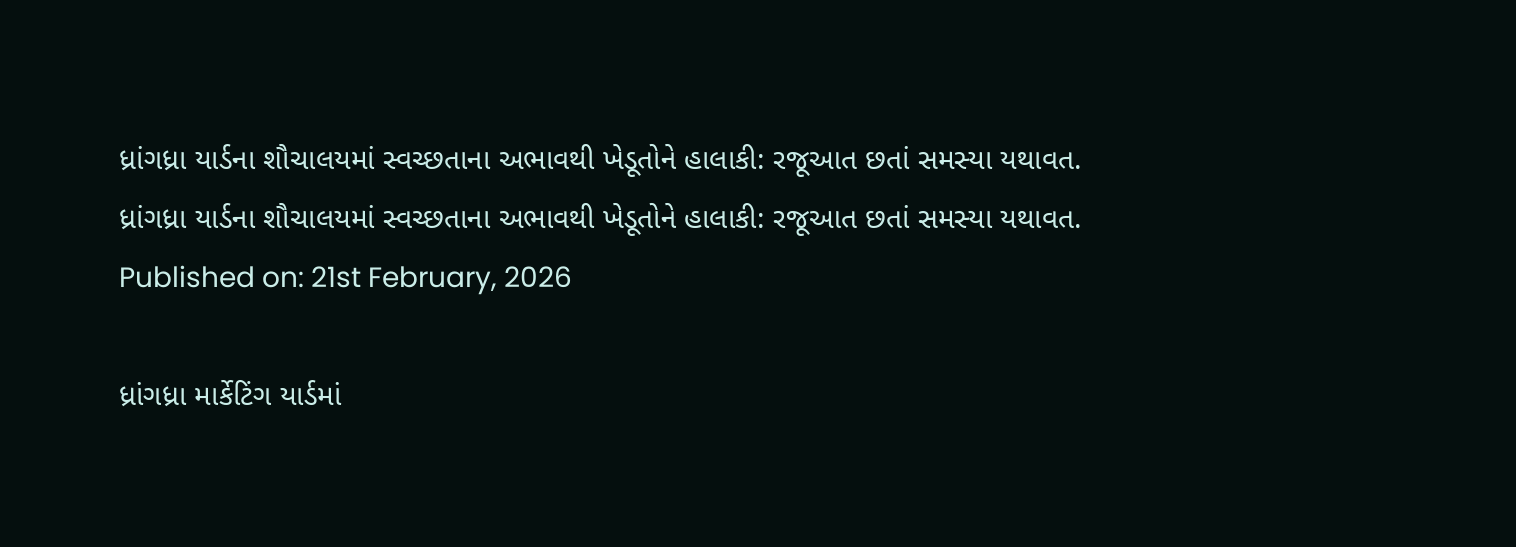ધ્રાંગધ્રા યાર્ડના શૌચાલયમાં સ્વચ્છતાના અભાવથી ખેડૂતોને હાલાકી: રજૂઆત છતાં સમસ્યા યથાવત.
ધ્રાંગધ્રા યાર્ડના શૌચાલયમાં સ્વચ્છતાના અભાવથી ખેડૂતોને હાલાકી: રજૂઆત છતાં સમસ્યા યથાવત.
Published on: 21st February, 2026

ધ્રાંગધ્રા માર્કેટિંગ યાર્ડમાં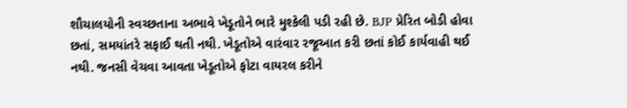શૌચાલયોની સ્વચ્છતાના અભાવે ખેડૂતોને ભારે મુશ્કેલી પડી રહી છે. BJP પ્રેરિત બોડી હોવા છતાં, સમયાંતરે સફાઈ થતી નથી. ખેડૂતોએ વારંવાર રજૂઆત કરી છતાં કોઈ કાર્યવાહી થઈ નથી. જનસી વેચવા આવતા ખેડૂતોએ ફોટા વાયરલ કરીને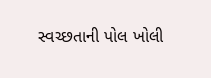સ્વચ્છતાની પોલ ખોલી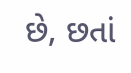છે, છતાં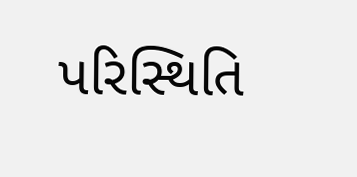પરિસ્થિતિ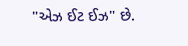"એઝ ઈટ ઈઝ" છે.